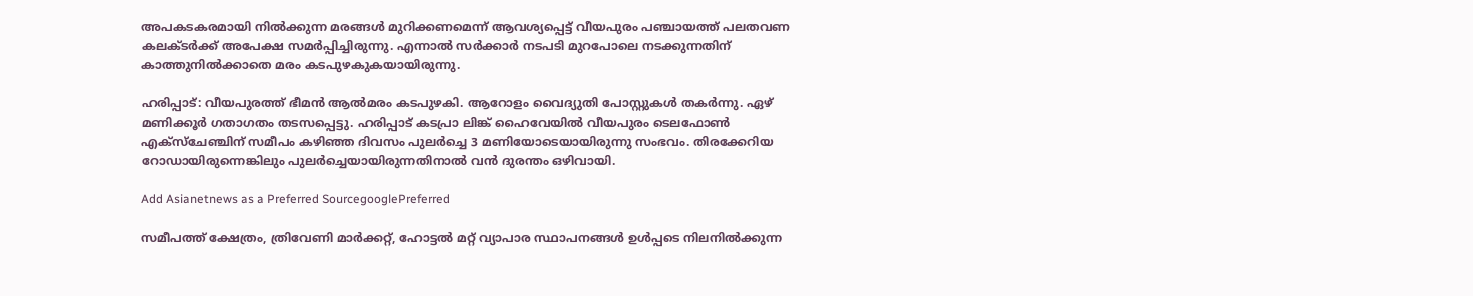അപകടകരമായി നില്‍ക്കുന്ന മരങ്ങള്‍ മുറിക്കണമെന്ന് ആവശ്യപ്പെട്ട് വീയപുരം പഞ്ചായത്ത് പലതവണ കലക്ടര്‍ക്ക് അപേക്ഷ സമര്‍പ്പിച്ചിരുന്നു. എന്നാല്‍ സര്‍ക്കാര്‍ നടപടി മുറപോലെ നടക്കുന്നതിന് കാത്തുനില്‍ക്കാതെ മരം കടപുഴകുകയായിരുന്നു.

ഹരിപ്പാട്: വീയപുരത്ത് ഭീമൻ ആൽമരം കടപുഴകി. ആറോളം വൈദ്യുതി പോസ്റ്റുകൾ തകർന്നു. ഏഴ് മണിക്കൂർ ഗതാഗതം തടസപ്പെട്ടു. ഹരിപ്പാട് കടപ്രാ ലിങ്ക് ഹൈവേയിൽ വീയപുരം ടെലഫോൺ എക്സ്ചേഞ്ചിന് സമീപം കഴിഞ്ഞ ദിവസം പുലർച്ചെ 3 മണിയോടെയായിരുന്നു സംഭവം. തിരക്കേറിയ റോഡായിരുന്നെങ്കിലും പുലർച്ചെയായിരുന്നതിനാൽ വൻ ദുരന്തം ഒഴിവായി.

Add Asianetnews as a Preferred SourcegooglePreferred

സമീപത്ത് ക്ഷേത്രം, ത്രിവേണി മാർക്കറ്റ്, ഹോട്ടൽ മറ്റ് വ്യാപാര സ്ഥാപനങ്ങൾ ഉൾപ്പടെ നിലനിൽക്കുന്ന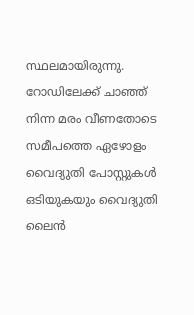സ്ഥലമായിരുന്നു. റോഡിലേക്ക് ചാഞ്ഞ് നിന്ന മരം വീണതോടെ സമീപത്തെ ഏഴോളം വൈദ്യുതി പോസ്റ്റുകൾ ഒടിയുകയും വൈദ്യുതി ലൈൻ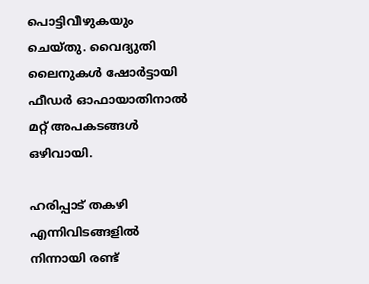പൊട്ടിവീഴുകയും ചെയ്തു. വൈദ്യുതി ലൈനുകൾ ഷോർട്ടായി ഫീഡർ ഓഫായാതിനാൽ മറ്റ് അപകടങ്ങൾ ഒഴിവായി.

ഹരിപ്പാട് തകഴി എന്നിവിടങ്ങളിൽ നിന്നായി രണ്ട്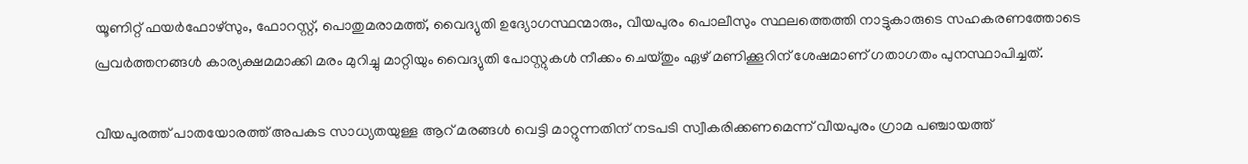യൂണിറ്റ് ഫയർഫോഴ്സും, ഫോറസ്റ്റ്, പൊതുമരാമത്ത്‌, വൈദ്യുതി ഉദ്യോഗസ്ഥന്മാരും, വീയപുരം പൊലീസും സ്ഥലത്തെത്തി നാട്ടുകാരുടെ സഹകരണത്തോടെ പ്രവർത്തനങ്ങൾ കാര്യക്ഷമമാക്കി മരം മുറിച്ചു മാറ്റിയും വൈദ്യുതി പോസ്റ്റുകൾ നീക്കം ചെയ്തും ഏഴ് മണിക്കൂറിന് ശേഷമാണ് ഗതാഗതം പുനസ്ഥാപിച്ചത്.

വീയപുരത്ത് പാതയോരത്ത് അപകട സാധ്യതയുള്ള ആറ് മരങ്ങൾ വെട്ടി മാറ്റുന്നതിന് നടപടി സ്വീകരിക്കണമെന്ന് വീയപുരം ഗ്രാമ പഞ്ചായത്ത്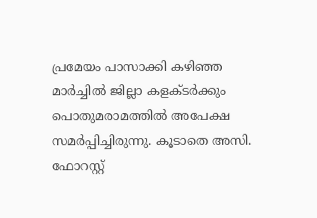പ്രമേയം പാസാക്കി കഴിഞ്ഞ മാർച്ചിൽ ജില്ലാ കളക്ടർക്കും പൊതുമരാമത്തിൽ അപേക്ഷ സമർപ്പിച്ചിരുന്നു. കൂടാതെ അസി. ഫോറസ്റ്റ്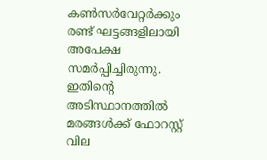കൺസർവേറ്റർക്കും രണ്ട് ഘട്ടങ്ങളിലായി അപേക്ഷ സമർപ്പിച്ചിരുന്നു. ഇതിന്‍റെ അടിസ്ഥാനത്തിൽ മരങ്ങൾക്ക് ഫോറസ്റ്റ് വില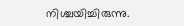നിശ്ചയിച്ചിരുന്നു.